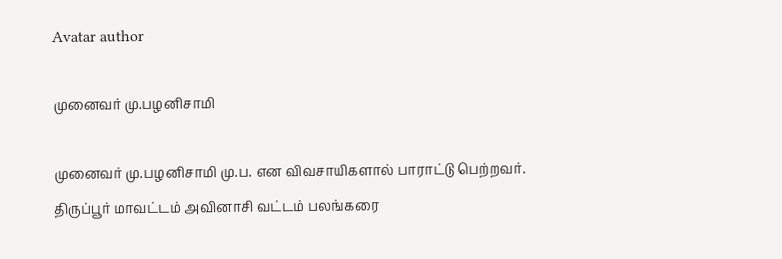Avatar author

முனைவர் மு.பழனிசாமி

முனைவர் மு.பழனிசாமி மு.ப. என விவசாயிகளால் பாராட்டு பெற்றவர். திருப்பூர் மாவட்டம் அவினாசி வட்டம் பலங்கரை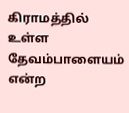கிராமத்தில் உள்ள தேவம்பாளையம் என்ற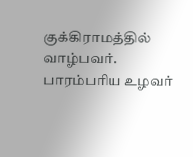குக்கிராமத்தில் வாழ்பவர். பாரம்பரிய உழவர்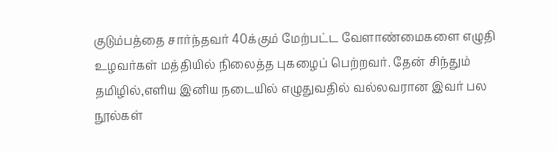குடும்பத்தை சார்ந்தவர் 40க்கும் மேற்பட்ட வேளாண்மைகளை எழுதி உழவர்கள் மத்தியில் நிலைத்த புகழைப் பெற்றவர். தேன் சிந்தும் தமிழில்,எளிய இனிய நடையில் எழுதுவதில் வல்லவரான இவர் பல நூல்கள்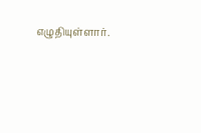எழுதியுள்ளார்.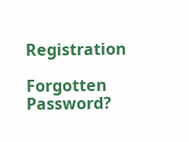Registration

Forgotten Password?